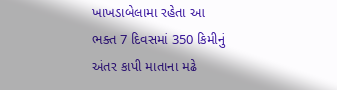ખાખડાબેલામા રહેતા આ ભક્ત 7 દિવસમાં 350 કિમીનું અંતર કાપી માતાના મઢે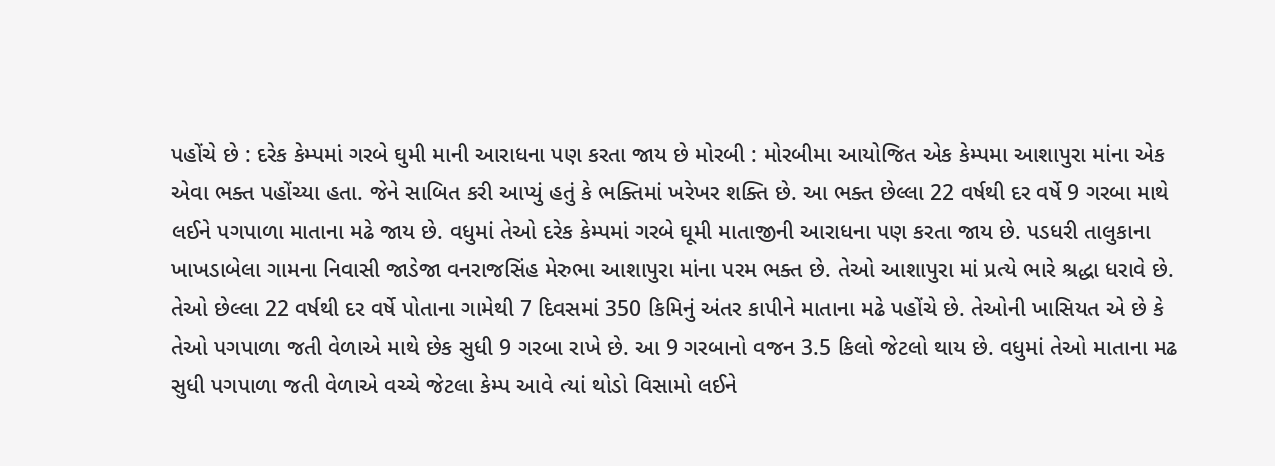પહોંચે છે : દરેક કેમ્પમાં ગરબે ઘુમી માની આરાધના પણ કરતા જાય છે મોરબી : મોરબીમા આયોજિત એક કેમ્પમા આશાપુરા માંના એક એવા ભક્ત પહોંચ્યા હતા. જેને સાબિત કરી આપ્યું હતું કે ભક્તિમાં ખરેખર શક્તિ છે. આ ભક્ત છેલ્લા 22 વર્ષથી દર વર્ષે 9 ગરબા માથે લઈને પગપાળા માતાના મઢે જાય છે. વધુમાં તેઓ દરેક કેમ્પમાં ગરબે ઘૂમી માતાજીની આરાધના પણ કરતા જાય છે. પડધરી તાલુકાના ખાખડાબેલા ગામના નિવાસી જાડેજા વનરાજસિંહ મેરુભા આશાપુરા માંના પરમ ભક્ત છે. તેઓ આશાપુરા માં પ્રત્યે ભારે શ્રદ્ધા ધરાવે છે. તેઓ છેલ્લા 22 વર્ષથી દર વર્ષે પોતાના ગામેથી 7 દિવસમાં 350 કિમિનું અંતર કાપીને માતાના મઢે પહોંચે છે. તેઓની ખાસિયત એ છે કે તેઓ પગપાળા જતી વેળાએ માથે છેક સુધી 9 ગરબા રાખે છે. આ 9 ગરબાનો વજન 3.5 કિલો જેટલો થાય છે. વધુમાં તેઓ માતાના મઢ સુધી પગપાળા જતી વેળાએ વચ્ચે જેટલા કેમ્પ આવે ત્યાં થોડો વિસામો લઈને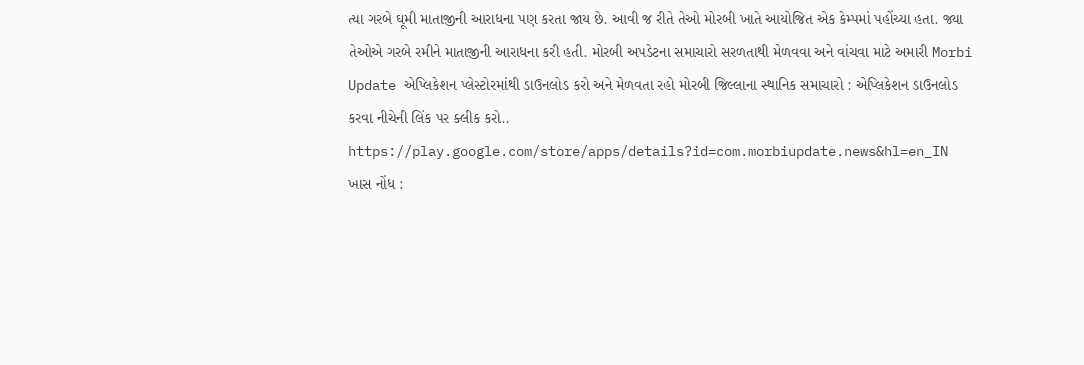ત્યા ગરબે ઘૂમી માતાજીની આરાધના પણ કરતા જાય છે. આવી જ રીતે તેઓ મોરબી ખાતે આયોજિત એક કેમ્પમાં પહોંચ્યા હતા. જ્યા તેઓએ ગરબે રમીને માતાજીની આરાધના કરી હતી. મોરબી અપડેટના સમાચારો સરળતાથી મેળવવા અને વાંચવા માટે અમારી Morbi Update એપ્લિકેશન પ્લેસ્ટોરમાંથી ડાઉનલોડ કરો અને મેળવતા રહો મોરબી જિલ્લાના સ્થાનિક સમાચારો : એપ્લિકેશન ડાઉનલોડ કરવા નીચેની લિંક પર ક્લીક કરો.. https://play.google.com/store/apps/details?id=com.morbiupdate.news&hl=en_IN ખાસ નોંધ :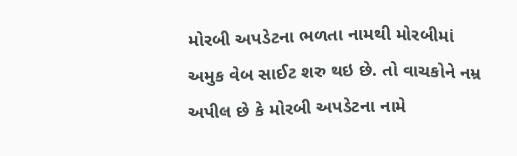મોરબી અપડેટના ભળતા નામથી મોરબીમાં અમુક વેબ સાઈટ શરુ થઇ છે. તો વાચકોને નમ્ર અપીલ છે કે મોરબી અપડેટના નામે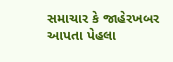સમાચાર કે જાહેરખબર આપતા પેહલા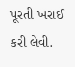પૂરતી ખરાઈ કરી લેવી.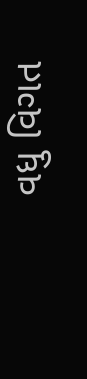વધુ વિગત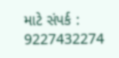માટે સંપર્ક : 9227432274